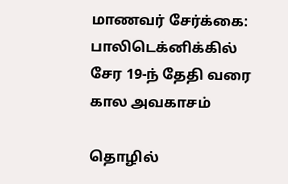மாணவர் சேர்க்கை: பாலிடெக்னிக்கில் சேர 19-ந் தேதி வரை கால அவகாசம்

தொழில்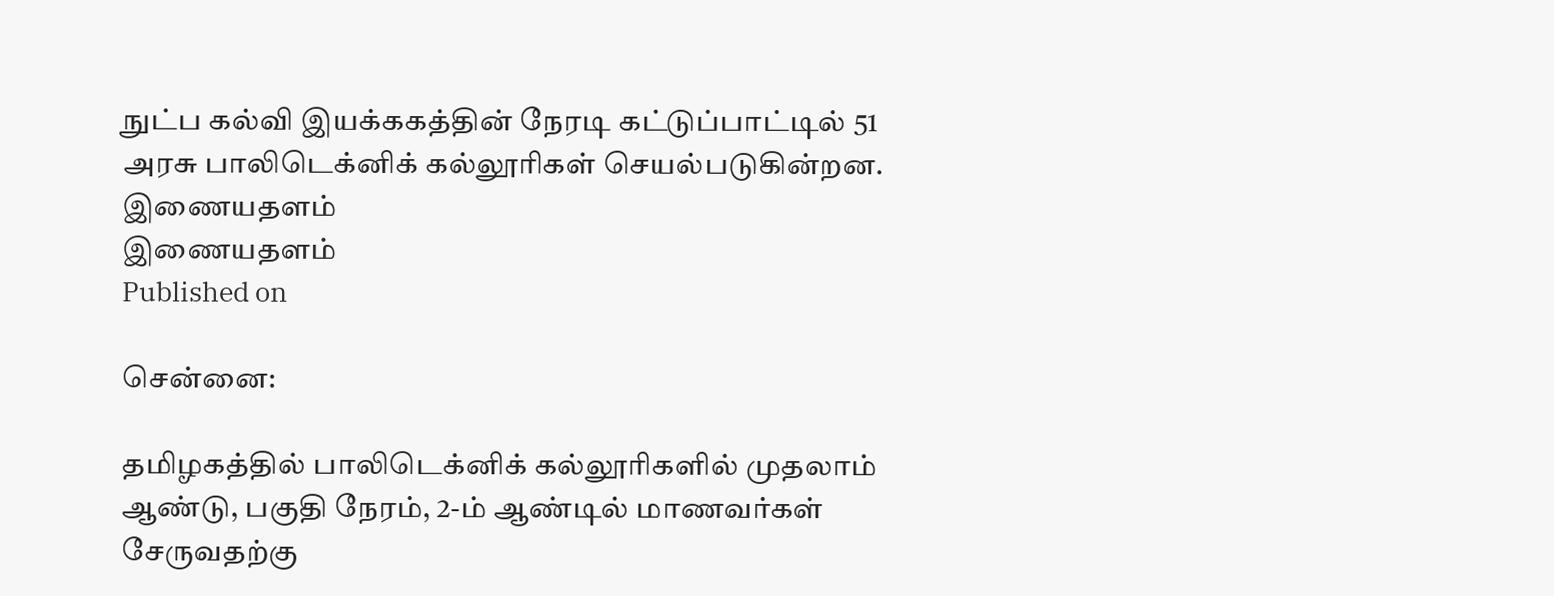நுட்ப கல்வி இயக்ககத்தின் நேரடி கட்டுப்பாட்டில் 51 அரசு பாலிடெக்னிக் கல்லூரிகள் செயல்படுகின்றன.
இணையதளம்
இணையதளம்
Published on

சென்னை:

தமிழகத்தில் பாலிடெக்னிக் கல்லூரிகளில் முதலாம் ஆண்டு, பகுதி நேரம், 2-ம் ஆண்டில் மாணவர்கள் சேருவதற்கு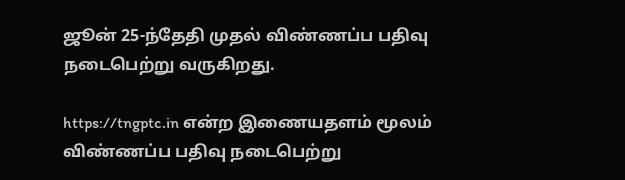ஜூன் 25-ந்தேதி முதல் விண்ணப்ப பதிவு நடைபெற்று வருகிறது.

https://tngptc.in என்ற இணையதளம் மூலம் விண்ணப்ப பதிவு நடைபெற்று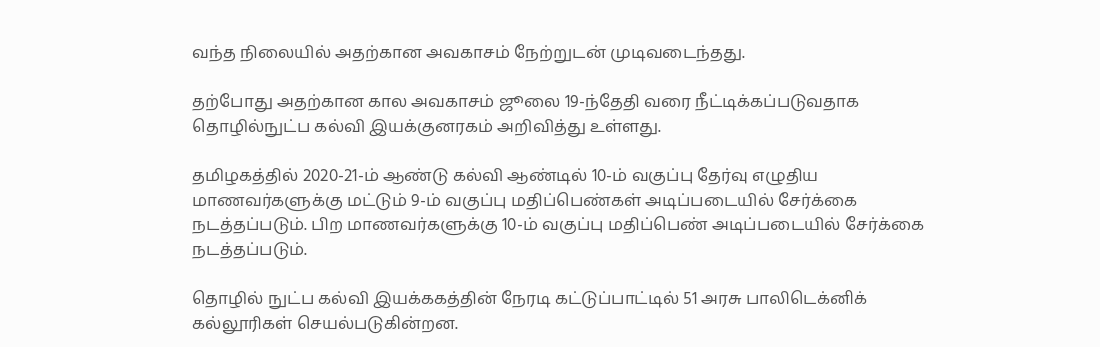வந்த நிலையில் அதற்கான அவகாசம் நேற்றுடன் முடிவடைந்தது.

தற்போது அதற்கான கால அவகாசம் ஜூலை 19-ந்தேதி வரை நீட்டிக்கப்படுவதாக தொழில்நுட்ப கல்வி இயக்குனரகம் அறிவித்து உள்ளது.

தமிழகத்தில் 2020-21-ம் ஆண்டு கல்வி ஆண்டில் 10-ம் வகுப்பு தேர்வு எழுதிய மாணவர்களுக்கு மட்டும் 9-ம் வகுப்பு மதிப்பெண்கள் அடிப்படையில் சேர்க்கை நடத்தப்படும். பிற மாணவர்களுக்கு 10-ம் வகுப்பு மதிப்பெண் அடிப்படையில் சேர்க்கை நடத்தப்படும்.

தொழில் நுட்ப கல்வி இயக்ககத்தின் நேரடி கட்டுப்பாட்டில் 51 அரசு பாலிடெக்னிக் கல்லூரிகள் செயல்படுகின்றன.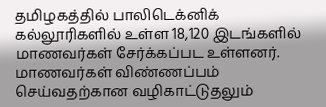தமிழகத்தில் பாலிடெக்னிக் கல்லூரிகளில் உள்ள 18,120 இடங்களில் மாணவர்கள் சேர்க்கப்பட உள்ளனர். மாணவர்கள் விண்ணப்பம் செய்வதற்கான வழிகாட்டுதலும்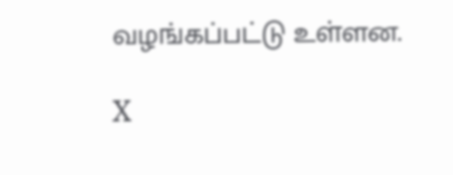வழங்கப்பட்டு உள்ளன.

X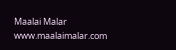Maalai Malar
www.maalaimalar.com